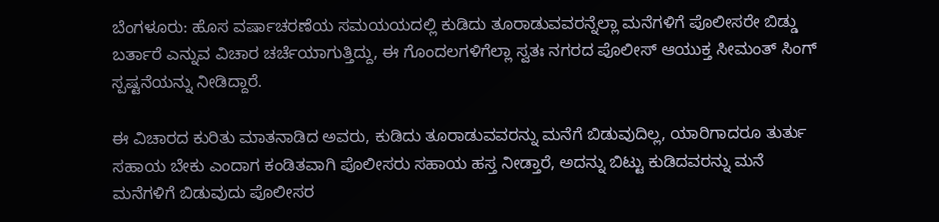ಬೆಂಗಳೂರು: ಹೊಸ ವರ್ಷಾಚರಣೆಯ ಸಮಯಯದಲ್ಲಿ ಕುಡಿದು ತೂರಾಡುವವರನ್ನೆಲ್ಲಾ ಮನೆಗಳಿಗೆ ಪೊಲೀಸರೇ ಬಿಡ್ಡು ಬರ್ತಾರೆ ಎನ್ನುವ ವಿಚಾರ ಚರ್ಚೆಯಾಗುತ್ತಿದ್ದು, ಈ ಗೊಂದಲಗಳಿಗೆಲ್ಲಾ ಸ್ವತಃ ನಗರದ ಪೊಲೀಸ್‌ ಆಯುಕ್ತ ಸೀಮಂತ್‌ ಸಿಂಗ್‌ ಸ್ಪಷ್ಟನೆಯನ್ನು ನೀಡಿದ್ದಾರೆ.

ಈ ವಿಚಾರದ ಕುರಿತು ಮಾತನಾಡಿದ ಅವರು, ಕುಡಿದು ತೂರಾಡುವವರನ್ನು ಮನೆಗೆ ಬಿಡುವುದಿಲ್ಲ, ಯಾರಿಗಾದರೂ ತುರ್ತು ಸಹಾಯ ಬೇಕು ಎಂದಾಗ ಕಂಡಿತವಾಗಿ ಪೊಲೀಸರು ಸಹಾಯ ಹಸ್ತ ನೀಡ್ತಾರೆ, ಅದನ್ನು ಬಿಟ್ಟು ಕುಡಿದವರನ್ನು ಮನೆ ಮನೆಗಳಿಗೆ ಬಿಡುವುದು ಪೊಲೀಸರ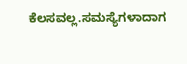ಕೆಲಸವಲ್ಲ.ಸಮಸ್ಯೆಗಳಾದಾಗ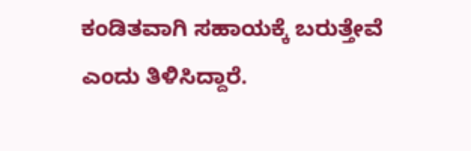ಕಂಡಿತವಾಗಿ ಸಹಾಯಕ್ಕೆ ಬರುತ್ತೇವೆ ಎಂದು ತಿಳಿಸಿದ್ದಾರೆ.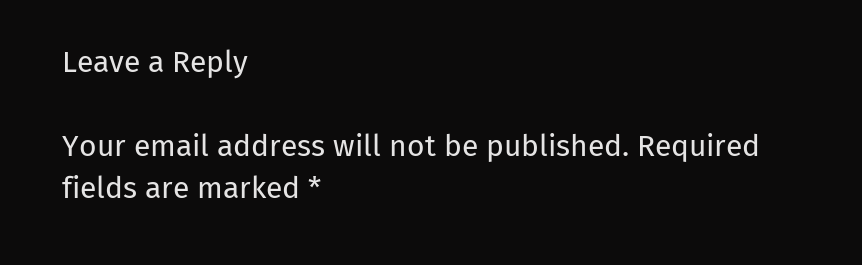Leave a Reply

Your email address will not be published. Required fields are marked *